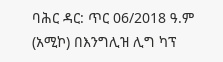ባሕር ዳር: ጥር 06/2018 ዓ.ም (አሚኮ) በእንግሊዝ ሊግ ካፕ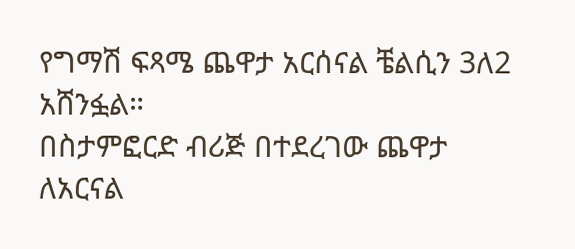የግማሽ ፍጻሜ ጨዋታ አርሰናል ቼልሲን 3ለ2 አሸንፏል።
በስታምፎርድ ብሪጅ በተደረገው ጨዋታ ለአርናል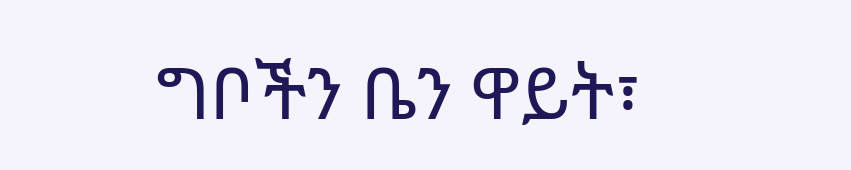ግቦችን ቤን ዋይት፣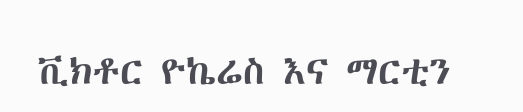ቪክቶር ዮኬሬስ እና ማርቲን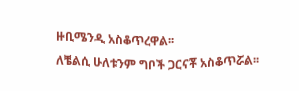ዙቢሜንዲ አስቆጥረዋል፡፡
ለቼልሲ ሁለቱንም ግቦች ጋርናቾ አስቆጥሯል፡፡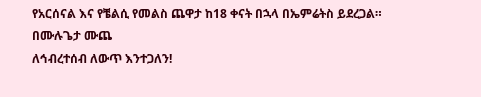የአርሰናል እና የቼልሲ የመልስ ጨዋታ ከ18 ቀናት በኋላ በኤምሬትስ ይደረጋል።
በሙሉጌታ ሙጨ
ለኅብረተሰብ ለውጥ እንተጋለን!